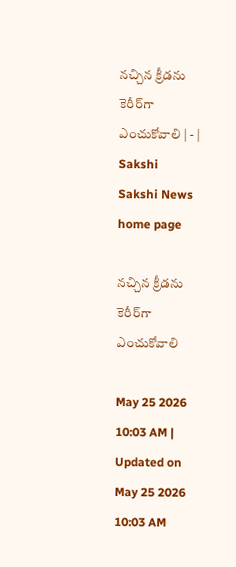నచ్చిన క్రీడను కెరీర్‌గా ఎంచుకోవాలి | - | Sakshi
Sakshi News home page

నచ్చిన క్రీడను కెరీర్‌గా ఎంచుకోవాలి

May 25 2026 10:03 AM | Updated on May 25 2026 10:03 AM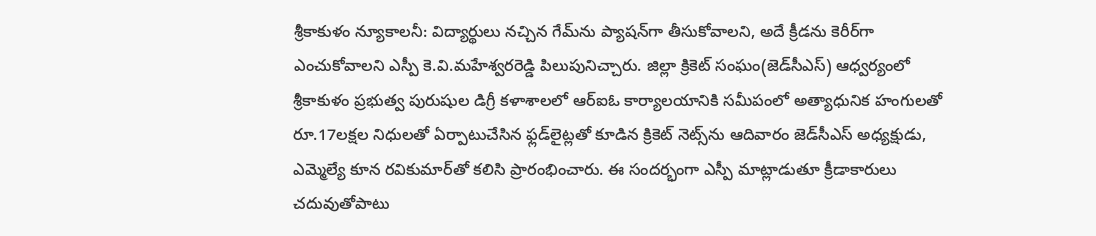శ్రీకాకుళం న్యూకాలనీ: విద్యార్థులు నచ్చిన గేమ్‌ను ప్యాషన్‌గా తీసుకోవాలని, అదే క్రీడను కెరీర్‌గా ఎంచుకోవాలని ఎస్పీ కె.వి.మహేశ్వరరెడ్డి పిలుపునిచ్చారు. జిల్లా క్రికెట్‌ సంఘం(జెడ్‌సీఎస్‌) ఆధ్వర్యంలో శ్రీకాకుళం ప్రభుత్వ పురుషుల డిగ్రీ కళాశాలలో ఆర్‌ఐఓ కార్యాలయానికి సమీపంలో అత్యాధునిక హంగులతో రూ.17లక్షల నిధులతో ఏర్పాటుచేసిన ఫ్లడ్‌లైట్లతో కూడిన క్రికెట్‌ నెట్స్‌ను ఆదివారం జెడ్‌సీఎస్‌ అధ్యక్షుడు, ఎమ్మెల్యే కూన రవికుమార్‌తో కలిసి ప్రారంభించారు. ఈ సందర్భంగా ఎస్పీ మాట్లాడుతూ క్రీడాకారులు చదువుతోపాటు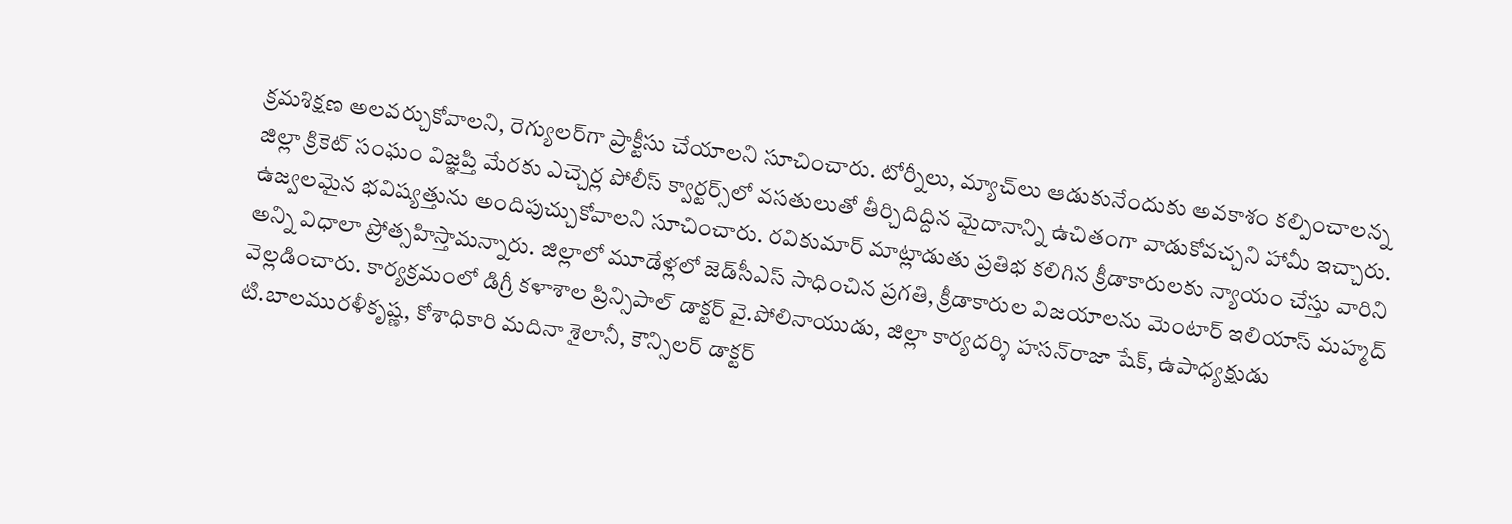క్రమశిక్షణ అలవర్చుకోవాలని, రెగ్యులర్‌గా ప్రాక్టీసు చేయాలని సూచించారు. టోర్నీలు, మ్యాచ్‌లు ఆడుకునేందుకు అవకాశం కల్పించాలన్న జిల్లా క్రికెట్‌ సంఘం విజ్ఞప్తి మేరకు ఎచ్చెర్ల పోలీస్‌ క్వార్టర్స్‌లో వసతులుతో తీర్చిదిద్దిన మైదానాన్ని ఉచితంగా వాడుకోవచ్చని హామీ ఇచ్చారు. ఉజ్వలమైన భవిష్యత్తును అందిపుచ్చుకోవాలని సూచించారు. రవికుమార్‌ మాట్లాడుతు ప్రతిభ కలిగిన క్రీడాకారులకు న్యాయం చేస్తు వారిని అన్ని విధాలా ప్రోత్సహిస్తామన్నారు. జిల్లాలో మూడేళ్లలో జెడ్‌సీఎస్‌ సాధించిన ప్రగతి, క్రీడాకారుల విజయాలను మెంటార్‌ ఇలియాస్‌ మహ్మద్‌ వెల్లడించారు. కార్యక్రమంలో డిగ్రీ కళాశాల ప్రిన్సిపాల్‌ డాక్టర్‌ వై.పోలినాయుడు, జిల్లా కార్యదర్శి హసన్‌రాజా షేక్‌, ఉపాధ్యక్షుడు టి.బాలమురళీకృష్ణ, కోశాధికారి మదినా శైలానీ, కౌన్సిలర్‌ డాక్టర్‌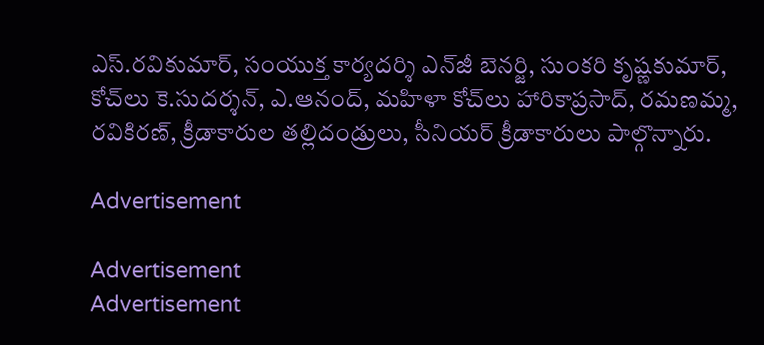ఎస్‌.రవికుమార్‌, సంయుక్త కార్యదర్శి ఎన్‌జీ బెనర్జి, సుంకరి కృష్ణకుమార్‌, కోచ్‌లు కె.సుదర్శన్‌, ఎ.ఆనంద్‌, మహిళా కోచ్‌లు హారికాప్రసాద్‌, రమణమ్మ, రవికిరణ్‌, క్రీడాకారుల తల్లిదండ్రులు, సీనియర్‌ క్రీడాకారులు పాల్గొన్నారు.

Advertisement

Advertisement
Advertisement